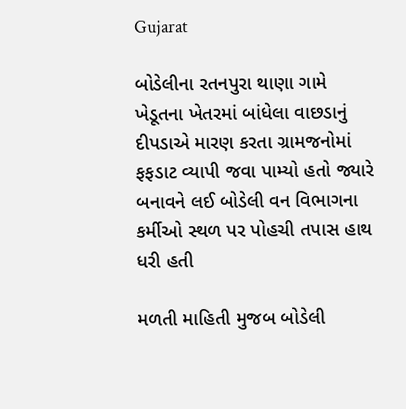Gujarat

બોડેલીના રતનપુરા થાણા ગામે ખેડૂતના ખેતરમાં બાંધેલા વાછડાનું દીપડાએ મારણ કરતા ગ્રામજનોમાં ફફડાટ વ્યાપી જવા પામ્યો હતો જ્યારે બનાવને લઈ બોડેલી વન વિભાગના કર્મીઓ સ્થળ પર પોહચી તપાસ હાથ ધરી હતી

મળતી માહિતી મુજબ બોડેલી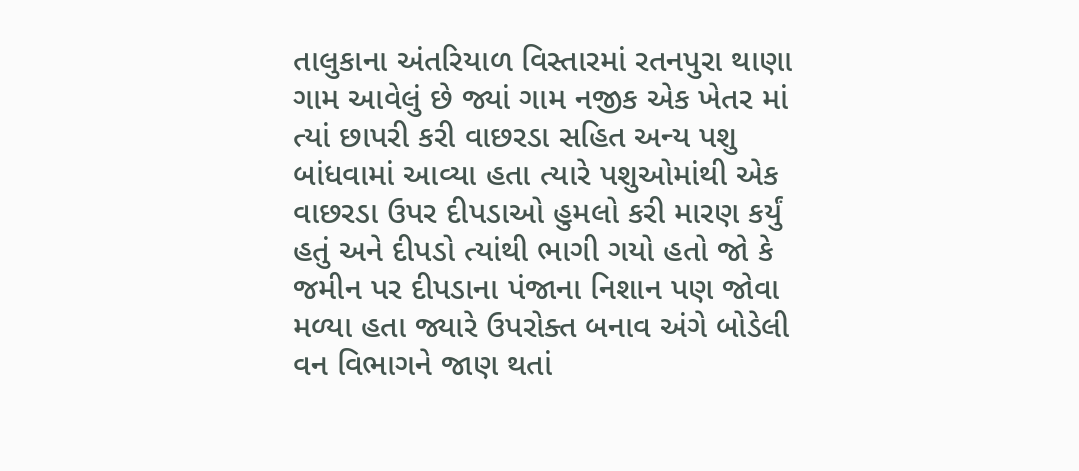તાલુકાના અંતરિયાળ વિસ્તારમાં રતનપુરા થાણા ગામ આવેલું છે જ્યાં ગામ નજીક એક ખેતર માં ત્યાં છાપરી કરી વાછરડા સહિત અન્ય પશુ બાંધવામાં આવ્યા હતા ત્યારે પશુઓમાંથી એક વાછરડા ઉપર દીપડાઓ હુમલો કરી મારણ કર્યું હતું અને દીપડો ત્યાંથી ભાગી ગયો હતો જો કે જમીન પર દીપડાના પંજાના નિશાન પણ જોવા મળ્યા હતા જ્યારે ઉપરોક્ત બનાવ અંગે બોડેલી વન વિભાગને જાણ થતાં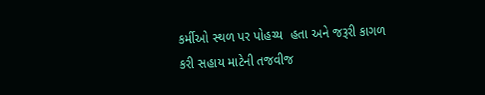કર્મીઓ સ્થળ પર પોહચ્ય  હતા અને જરૂરી કાગળ કરી સહાય માટેની તજવીજ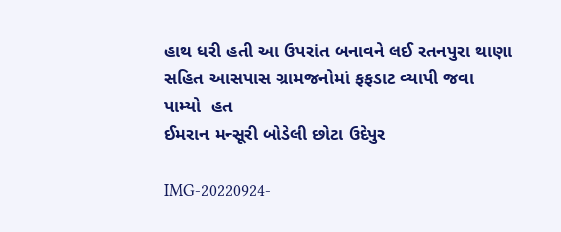હાથ ધરી હતી આ ઉપરાંત બનાવને લઈ રતનપુરા થાણા સહિત આસપાસ ગ્રામજનોમાં ફફડાટ વ્યાપી જવા પામ્યો  હત
ઈમરાન મન્સૂરી બોડેલી છોટા ઉદેપુર

IMG-20220924-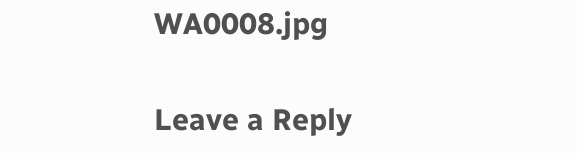WA0008.jpg

Leave a Reply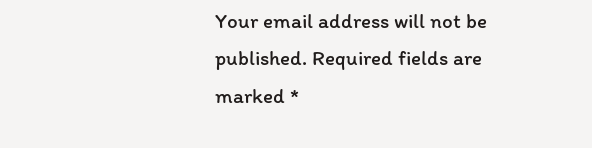Your email address will not be published. Required fields are marked *